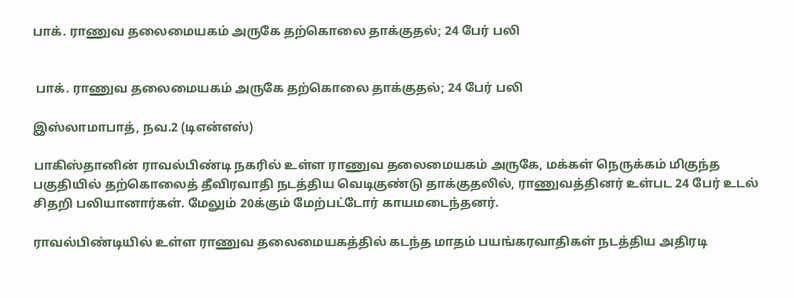பாக். ராணுவ தலைமையகம் அருகே தற்கொலை தாக்குதல்; 24 பேர் பலி


 பாக். ராணுவ தலைமையகம் அருகே தற்கொலை தாக்குதல்; 24 பேர் பலி

இஸ்லாமாபாத், நவ.2 (டிஎன்எஸ்)

பாகிஸ்தானின் ராவல்பிண்டி நகரில் உள்ள ராணுவ தலைமையகம் அருகே, மக்கள் நெருக்கம் மிகுந்த பகுதியில் தற்கொலைத் தீவிரவாதி நடத்திய வெடிகுண்டு தாக்குதலில், ராணுவத்தினர் உள்பட 24 பேர் உடல் சிதறி பலியானார்கள். மேலும் 20க்கும் மேற்பட்டோர் காயமடைந்தனர்.

ராவல்பிண்டியில் உள்ள ராணுவ தலைமையகத்தில் கடந்த மாதம் பயங்கரவாதிகள் நடத்திய அதிரடி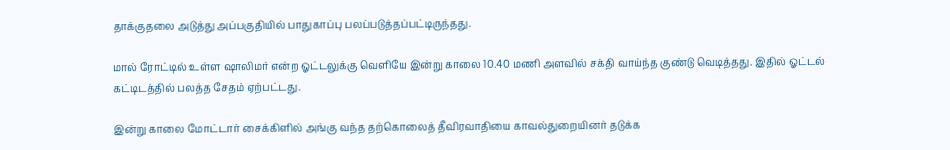தாக்குதலை அடுத்து அப்பகுதியில் பாதுகாப்பு பலப்படுத்தப்பட்டிருந்தது.

மால் ரோட்டில் உள்ள ஷாலிமர் என்ற ஓட்டலுக்கு வெளியே இன்று காலை 10.40 மணி அளவில் சக்தி வாய்ந்த குண்டு வெடித்தது. இதில் ஓட்டல் கட்டிடத்தில் பலத்த சேதம் ஏற்பட்டது.

இன்று காலை மோட்டார் சைக்கிளில் அங்கு வந்த தற்கொலைத் தீவிரவாதியை காவல்துறையினர் தடுக்க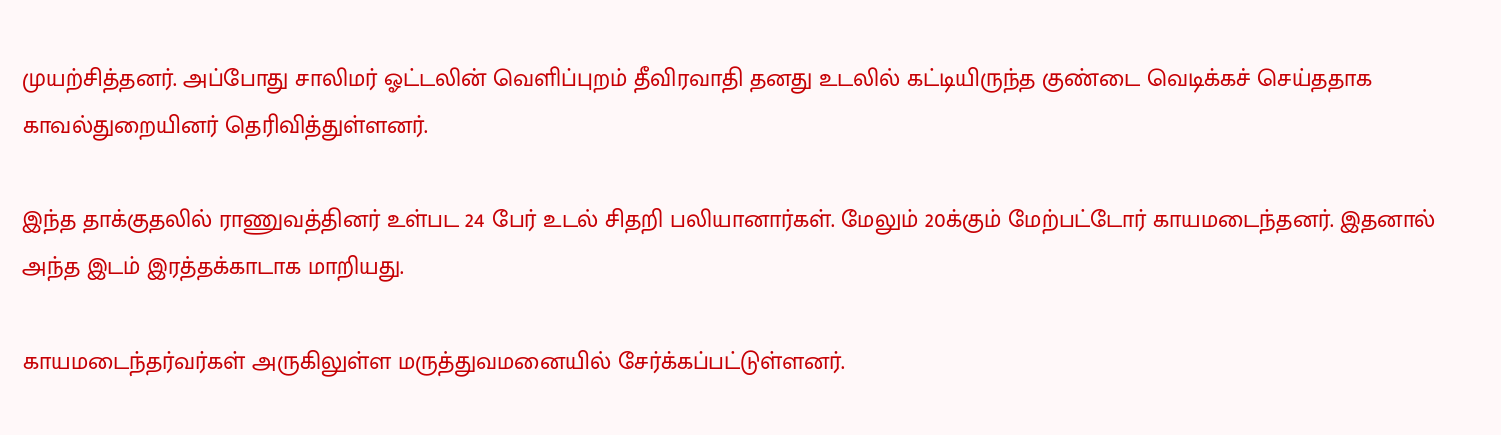முயற்சித்தனர். அப்போது சாலிமர் ஓட்டலின் வெளிப்புறம் தீவிரவாதி தனது உடலில் கட்டியிருந்த குண்டை வெடிக்கச் செய்ததாக காவல்துறையினர் தெரிவித்துள்ளனர்.

இந்த தாக்குதலில் ராணுவத்தினர் உள்பட 24 பேர் உடல் சிதறி பலியானார்கள். மேலும் 20க்கும் மேற்பட்டோர் காயமடைந்தனர். இதனால் அந்த இடம் இரத்தக்காடாக மாறியது.

காயமடைந்தர்வர்கள் அருகிலுள்ள மருத்துவமனையில் சேர்க்கப்பட்டுள்ளனர்.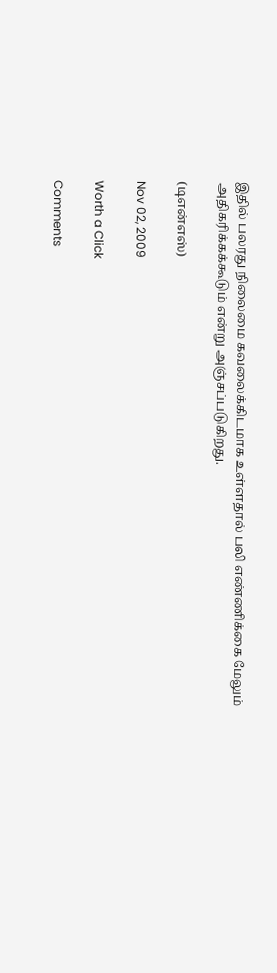இதில் பலரது நிலைமை கவலைக்கிடமாக உள்ளதால் பலி எண்ணிக்கை மேலும் அதிகரிக்கக்கூடும் என்று அஞ்சப்படுகிறது.

(டிஎன்எஸ்)

Nov 02, 2009

Worth a Click

Comments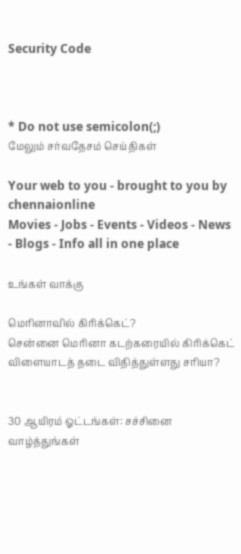Security Code



* Do not use semicolon(;)
மேலும் சர்வதேசம் செய்திகள்

Your web to you - brought to you by chennaionline
Movies - Jobs - Events - Videos - News - Blogs - Info all in one place

உங்கள் வாக்கு

மெரினாவில் கிரிக்கெட்?
சென்னை மெரினா கடற்கரையில் கிரிக்கெட் விளையாடத் தடை விதித்துள்ளது சரியா?


30 ஆயிரம் ஓட்டங்கள்: சச்சினை வாழ்த்துங்கள்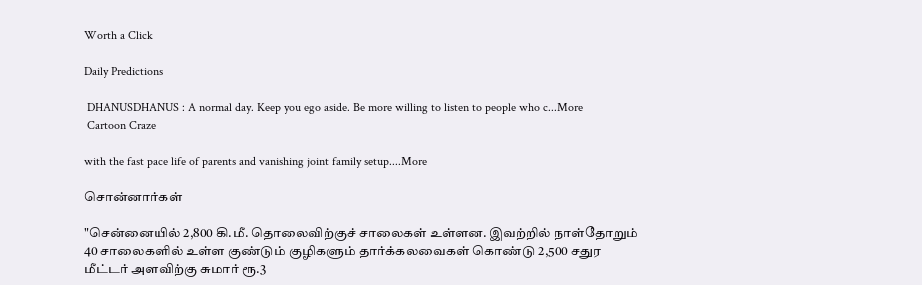Worth a Click

Daily Predictions

 DHANUSDHANUS : A normal day. Keep you ego aside. Be more willing to listen to people who c...More
 Cartoon Craze

with the fast pace life of parents and vanishing joint family setup....More

சொன்னார்கள்

"சென்னையில் 2,800 கி.மீ. தொலைவிற்குச் சாலைகள் உள்ளன. இவற்றில் நாள்தோறும் 40 சாலைகளில் உள்ள குண்டும் குழிகளும் தார்க்கலவைகள் கொண்டு 2,500 சதுர மீட்டர் அளவிற்கு சுமார் ரூ.3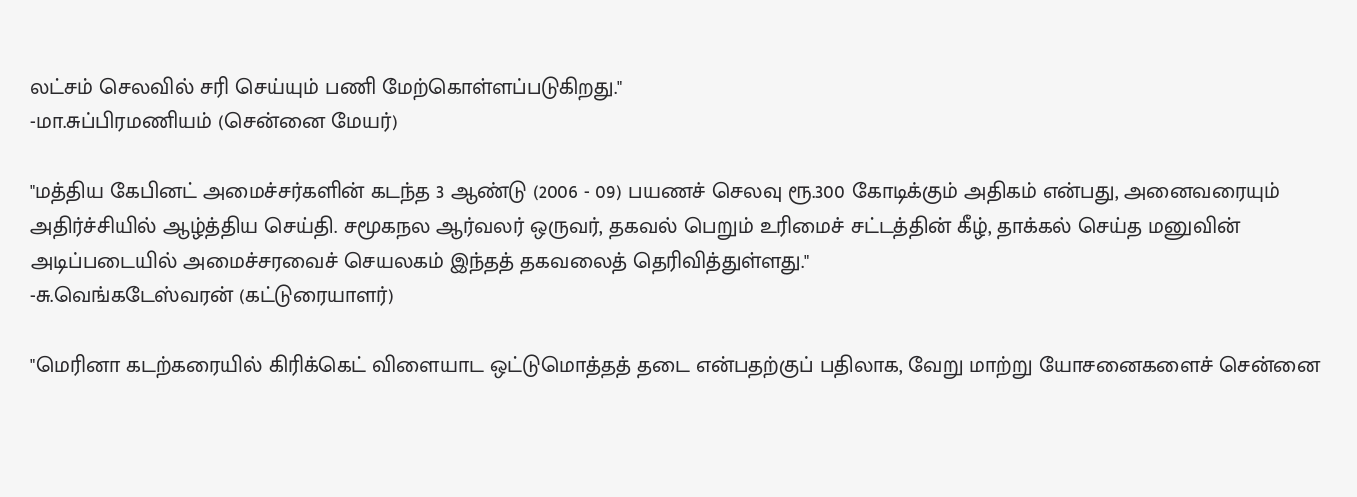லட்சம் செலவில் சரி செய்யும் பணி மேற்கொள்ளப்படுகிறது."
-மா.சுப்பிரமணியம் (சென்னை மேயர்)

"மத்திய கேபினட் அமைச்சர்களின் கடந்த 3 ஆண்டு (2006 - 09) பயணச் செலவு ரூ.300 கோடிக்கும் அதிகம் என்பது, அனைவரையும் அதிர்ச்சியில் ஆழ்த்திய செய்தி. சமூகநல ஆர்வலர் ஒருவர், தகவல் பெறும் உரிமைச் சட்டத்தின் கீழ், தாக்கல் செய்த மனுவின் அடிப்படையில் அமைச்சரவைச் செயலகம் இந்தத் தகவலைத் தெரிவித்துள்ளது."
-சு.வெங்கடேஸ்வரன் (கட்டுரையாளர்)

"மெரினா கடற்கரையில் கிரிக்கெட் விளையாட ஒட்டுமொத்தத் தடை என்பதற்குப் பதிலாக, வேறு மாற்று யோசனைகளைச் சென்னை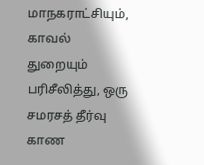மாநகராட்சியும், காவல் துறையும் பரிசீலித்து, ஒரு சமரசத் தீர்வு காண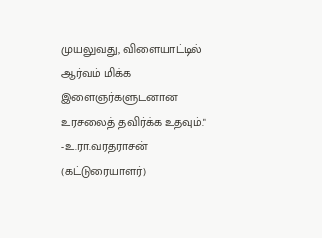முயலுவது, விளையாட்டில் ஆர்வம் மிக்க இளைஞர்களுடனான உரசலைத் தவிர்க்க உதவும்."
-உ.ரா.வரதராசன் (கட்டுரையாளர்)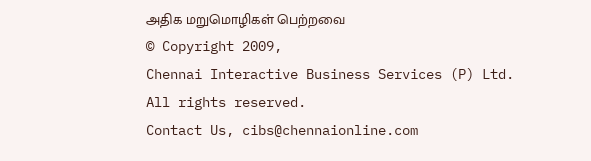அதிக மறுமொழிகள் பெற்றவை
© Copyright 2009,
Chennai Interactive Business Services (P) Ltd. All rights reserved.
Contact Us, cibs@chennaionline.com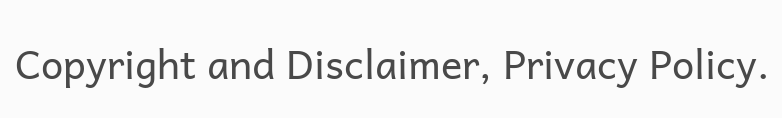Copyright and Disclaimer, Privacy Policy.